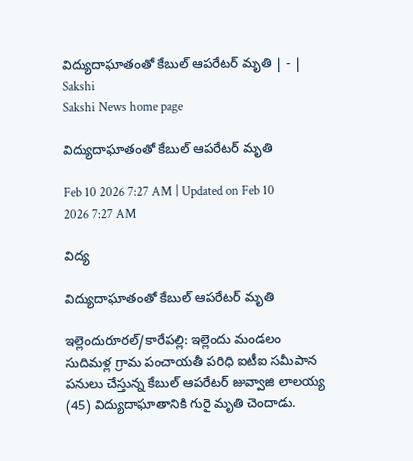విద్యుదాఘాతంతో కేబుల్‌ ఆపరేటర్‌ మృతి | - | Sakshi
Sakshi News home page

విద్యుదాఘాతంతో కేబుల్‌ ఆపరేటర్‌ మృతి

Feb 10 2026 7:27 AM | Updated on Feb 10 2026 7:27 AM

విద్య

విద్యుదాఘాతంతో కేబుల్‌ ఆపరేటర్‌ మృతి

ఇల్లెందురూరల్‌/కారేపల్లి: ఇల్లెందు మండలం సుదిమళ్ల గ్రామ పంచాయతీ పరిధి ఐటీఐ సమీపాన పనులు చేస్తున్న కేబుల్‌ ఆపరేటర్‌ జువ్వాజి లాలయ్య (45) విద్యుదాఘాతానికి గురై మృతి చెందాడు.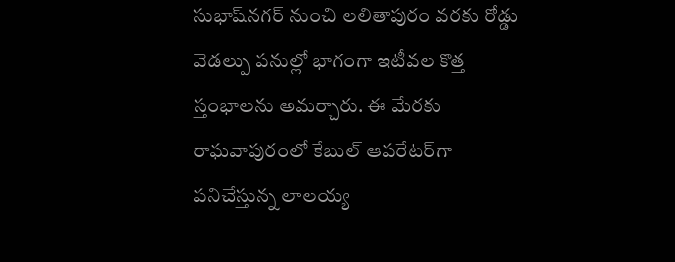సుభాష్‌నగర్‌ నుంచి లలితాపురం వరకు రోడ్డు వెడల్పు పనుల్లో భాగంగా ఇటీవల కొత్త స్తంభాలను అమర్చారు. ఈ మేరకు రాఘవాపురంలో కేబుల్‌ ఆపరేటర్‌గా పనిచేస్తున్న లాలయ్య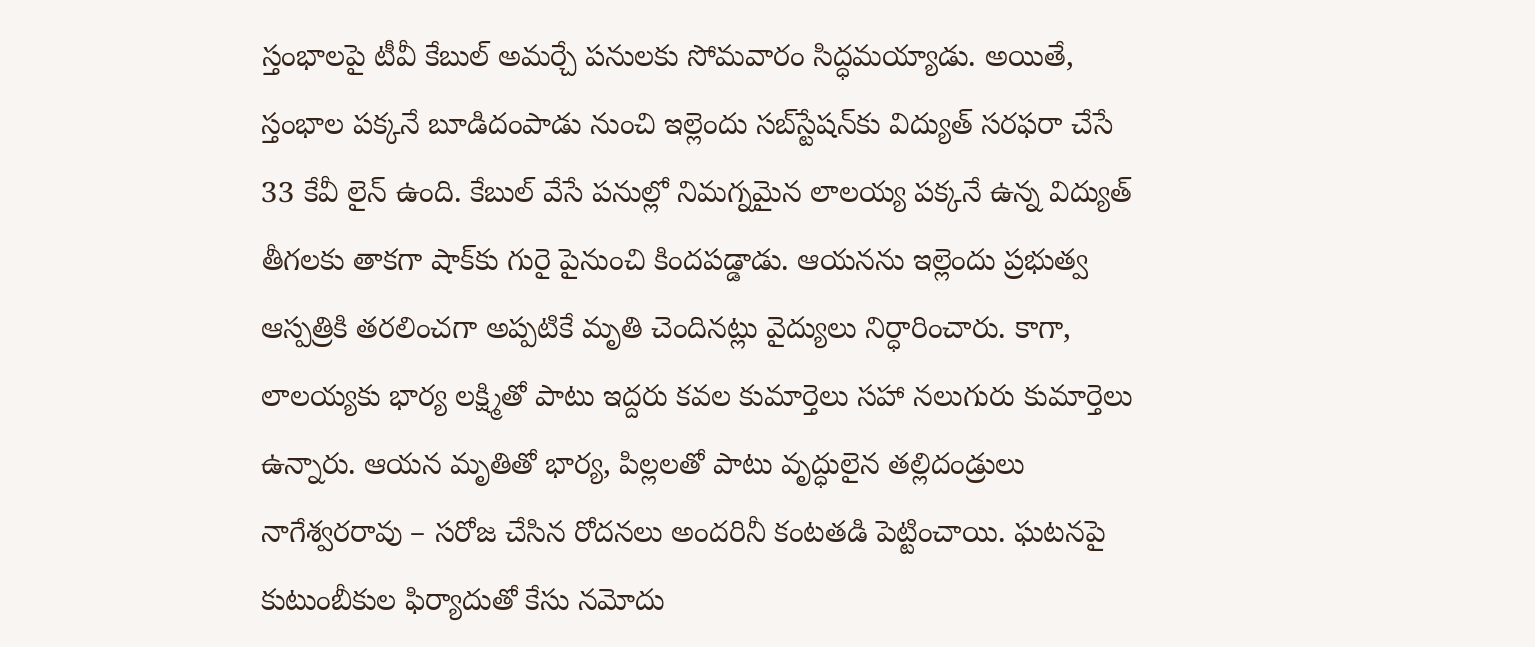స్తంభాలపై టీవీ కేబుల్‌ అమర్చే పనులకు సోమవారం సిద్ధమయ్యాడు. అయితే, స్తంభాల పక్కనే బూడిదంపాడు నుంచి ఇల్లెందు సబ్‌స్టేషన్‌కు విద్యుత్‌ సరఫరా చేసే 33 కేవీ లైన్‌ ఉంది. కేబుల్‌ వేసే పనుల్లో నిమగ్నమైన లాలయ్య పక్కనే ఉన్న విద్యుత్‌ తీగలకు తాకగా షాక్‌కు గురై పైనుంచి కిందపడ్డాడు. ఆయనను ఇల్లెందు ప్రభుత్వ ఆస్పత్రికి తరలించగా అప్పటికే మృతి చెందినట్లు వైద్యులు నిర్ధారించారు. కాగా, లాలయ్యకు భార్య లక్ష్మితో పాటు ఇద్దరు కవల కుమార్తెలు సహా నలుగురు కుమార్తెలు ఉన్నారు. ఆయన మృతితో భార్య, పిల్లలతో పాటు వృద్ధులైన తల్లిదండ్రులు నాగేశ్వరరావు – సరోజ చేసిన రోదనలు అందరినీ కంటతడి పెట్టించాయి. ఘటనపై కుటుంబీకుల ఫిర్యాదుతో కేసు నమోదు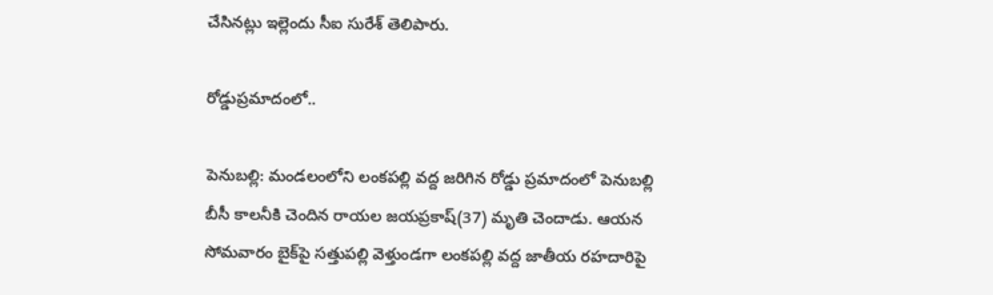చేసినట్లు ఇల్లెందు సీఐ సురేశ్‌ తెలిపారు.

రోడ్డుప్రమాదంలో..

పెనుబల్లి: మండలంలోని లంకపల్లి వద్ద జరిగిన రోడ్డు ప్రమాదంలో పెనుబల్లి బీసీ కాలనీకి చెందిన రాయల జయప్రకాష్‌(37) మృతి చెందాడు. ఆయన సోమవారం బైక్‌పై సత్తుపల్లి వెళ్తుండగా లంకపల్లి వద్ద జాతీయ రహదారిపై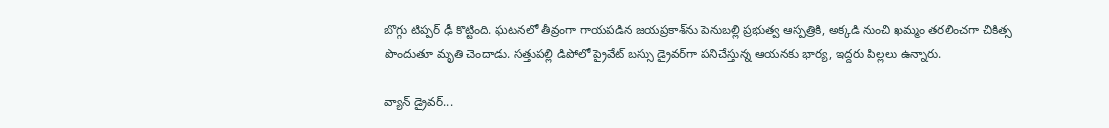బొగ్గు టిప్పర్‌ ఢీ కొట్టింది. ఘటనలో తీవ్రంగా గాయపడిన జయప్రకాశ్‌ను పెనుబల్లి ప్రభుత్వ ఆస్పత్రికి, అక్కడి నుంచి ఖమ్మం తరలించగా చికిత్స పొందుతూ మృతి చెందాడు. సత్తుపల్లి డిపోలో ప్రైవేట్‌ బస్సు డ్రైవర్‌గా పనిచేస్తున్న ఆయనకు భార్య, ఇద్దరు పిల్లలు ఉన్నారు.

వ్యాన్‌ డ్రైవర్‌...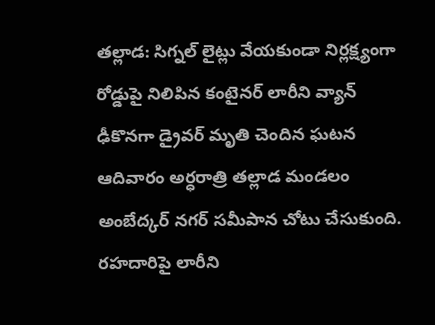తల్లాడ: సిగ్నల్‌ లైట్లు వేయకుండా నిర్లక్ష్యంగా రోడ్డుపై నిలిపిన కంటైనర్‌ లారీని వ్యాన్‌ ఢీకొనగా డ్రైవర్‌ మృతి చెందిన ఘటన ఆదివారం అర్ధరాత్రి తల్లాడ మండలం అంబేద్కర్‌ నగర్‌ సమీపాన చోటు చేసుకుంది. రహదారిపై లారీని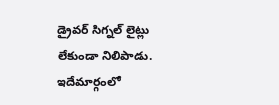డ్రైవర్‌ సిగ్నల్‌ లైట్లు లేకుండా నిలిపాడు. ఇదేమార్గంలో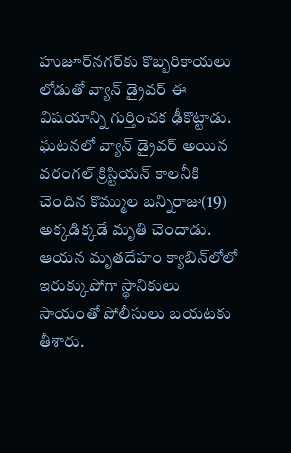హుజూర్‌నగర్‌కు కొబ్బరికాయలు లోడుతో వ్యాన్‌ డ్రైవర్‌ ఈ విషయాన్ని గుర్తించక ఢీకొట్టాడు. ఘటనలో వ్యాన్‌ డ్రైవర్‌ అయిన వరంగల్‌ క్రిస్టియన్‌ కాలనీకి చెందిన కొమ్ముల బన్నిరాజు(19) అక్కడిక్కడే మృతి చెందాడు. ఆయన మృతదేహం క్యాబిన్‌లోలో ఇరుక్కుపోగా స్థానికులు సాయంతో పోలీసులు బయటకు తీశారు.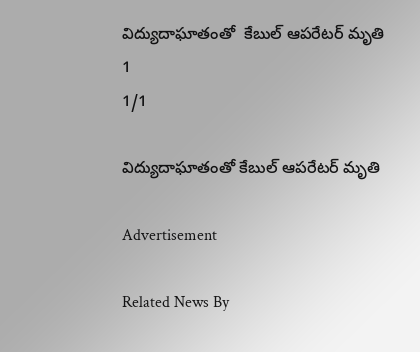విద్యుదాఘాతంతో  కేబుల్‌ ఆపరేటర్‌ మృతి
1
1/1

విద్యుదాఘాతంతో కేబుల్‌ ఆపరేటర్‌ మృతి

Advertisement

Related News By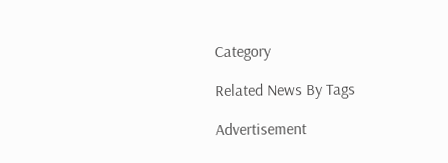Category

Related News By Tags

Advertisement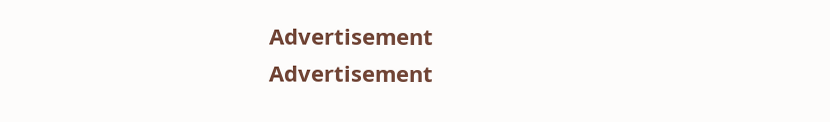Advertisement
Advertisement